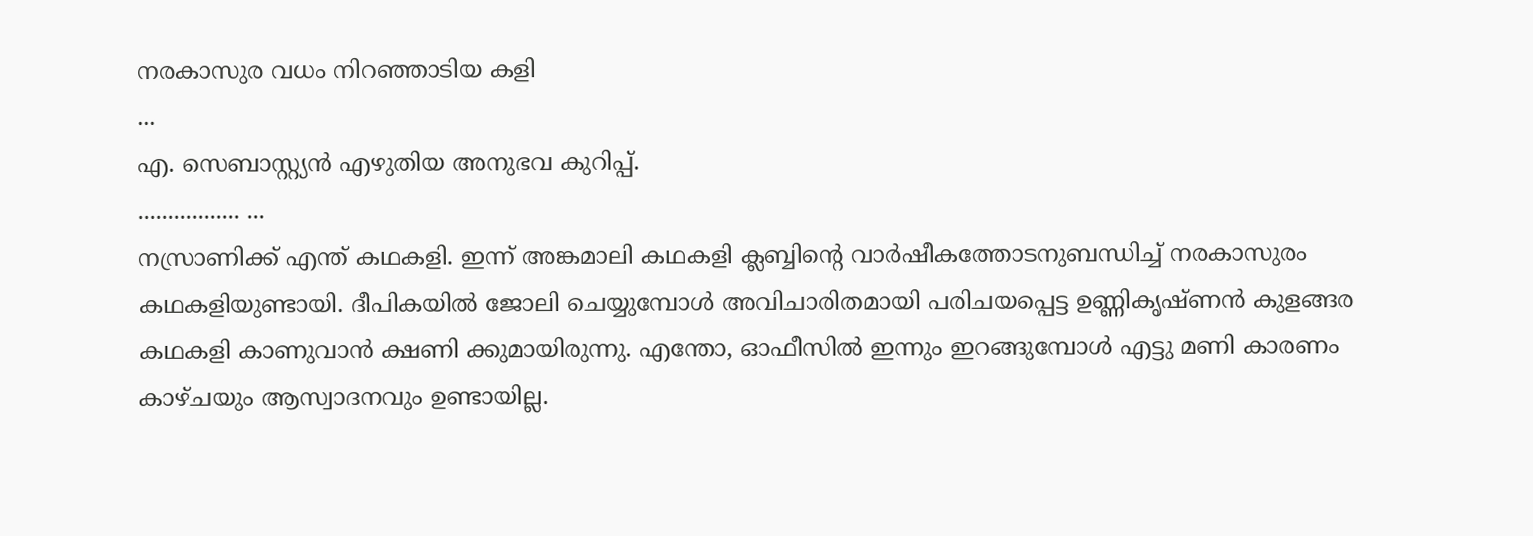നരകാസുര വധം നിറഞ്ഞാടിയ കളി
...
എ. സെബാസ്റ്റ്യൻ എഴുതിയ അനുഭവ കുറിപ്പ്.
................. ...
നസ്രാണിക്ക് എന്ത് കഥകളി. ഇന്ന് അങ്കമാലി കഥകളി ക്ലബ്ബിൻ്റെ വാർഷീകത്തോടനുബന്ധിച്ച് നരകാസുരം കഥകളിയുണ്ടായി. ദീപികയിൽ ജോലി ചെയ്യുമ്പോൾ അവിചാരിതമായി പരിചയപ്പെട്ട ഉണ്ണികൃഷ്ണൻ കുളങ്ങര കഥകളി കാണുവാൻ ക്ഷണി ക്കുമായിരുന്നു. എന്തോ, ഓഫീസിൽ ഇന്നും ഇറങ്ങുമ്പോൾ എട്ടു മണി കാരണം കാഴ്ചയും ആസ്വാദനവും ഉണ്ടായില്ല.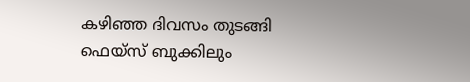കഴിഞ്ഞ ദിവസം തുടങ്ങി ഫെയ്സ് ബുക്കിലും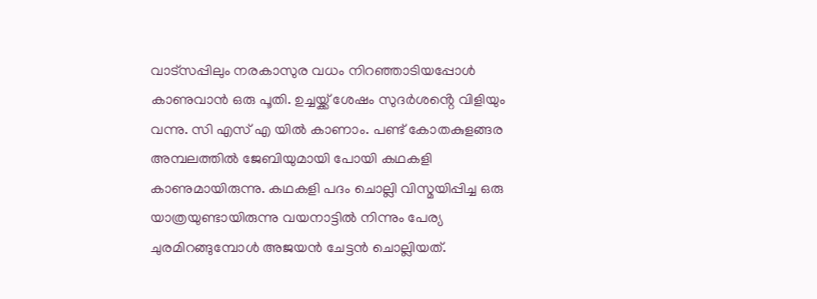വാട്സപ്പിലും നരകാസുര വധം നിറഞ്ഞാടിയപ്പോൾ കാണുവാൻ ഒരു പൂതി. ഉച്ചയ്ക്ക് ശേഷം സുദർശൻ്റെ വിളിയും വന്നു. സി എസ് എ യിൽ കാണാം. പണ്ട് കോതകുളങ്ങര അമ്പലത്തിൽ ജേബിയുമായി പോയി കഥകളി കാണുമായിരുന്നു. കഥകളി പദം ചൊല്ലി വിസ്മയിപ്പിച്ച ഒരു യാത്രയുണ്ടായിരുന്നു വയനാട്ടിൽ നിന്നും പേര്യ ചുരമിറങ്ങുമ്പോൾ അജയൻ ചേട്ടൻ ചൊല്ലിയത്.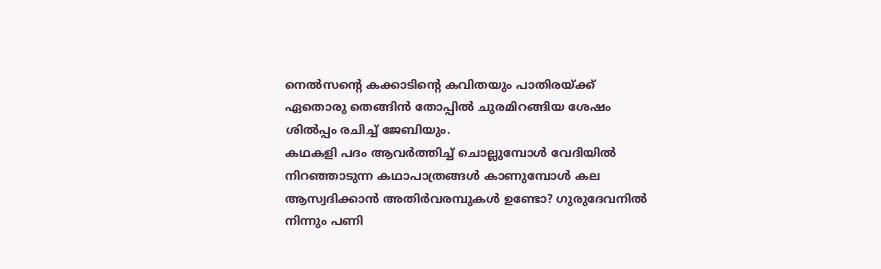നെൽസൻ്റെ കക്കാടിൻ്റെ കവിതയും പാതിരയ്ക്ക് ഏതൊരു തെങ്ങിൻ തോപ്പിൽ ചുരമിറങ്ങിയ ശേഷം ശിൽപ്പം രചിച്ച് ജേബിയും.
കഥകളി പദം ആവർത്തിച്ച് ചൊല്ലുമ്പോൾ വേദിയിൽ നിറഞ്ഞാടുന്ന കഥാപാത്രങ്ങൾ കാണുമ്പോൾ കല ആസ്വദിക്കാൻ അതിർവരമ്പുകൾ ഉണ്ടോ? ഗുരുദേവനിൽ നിന്നും പണി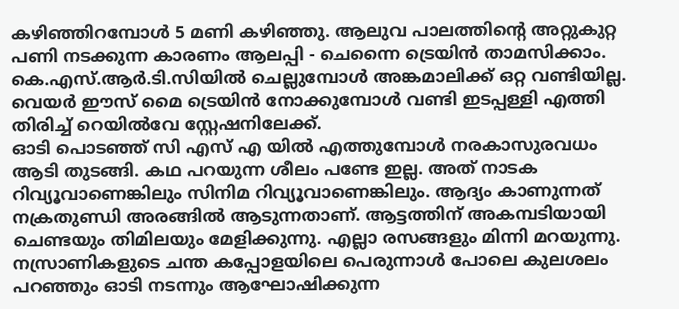കഴിഞ്ഞിറമ്പോൾ 5 മണി കഴിഞ്ഞു. ആലുവ പാലത്തിൻ്റെ അറ്റുകുറ്റ പണി നടക്കുന്ന കാരണം ആലപ്പി - ചെന്നൈ ട്രെയിൻ താമസിക്കാം. കെ.എസ്.ആർ.ടി.സിയിൽ ചെല്ലുമ്പോൾ അങ്കമാലിക്ക് ഒറ്റ വണ്ടിയില്ല. വെയർ ഈസ് മൈ ട്രെയിൻ നോക്കുമ്പോൾ വണ്ടി ഇടപ്പള്ളി എത്തി തിരിച്ച് റെയിൽവേ സ്റ്റേഷനിലേക്ക്.
ഓടി പൊടഞ്ഞ് സി എസ് എ യിൽ എത്തുമ്പോൾ നരകാസുരവധം ആടി തുടങ്ങി. കഥ പറയുന്ന ശീലം പണ്ടേ ഇല്ല. അത് നാടക റിവ്യൂവാണെങ്കിലും സിനിമ റിവ്യൂവാണെങ്കിലും. ആദ്യം കാണുന്നത് നക്രതുണ്ഡി അരങ്ങിൽ ആടുന്നതാണ്. ആട്ടത്തിന് അകമ്പടിയായി ചെണ്ടയും തിമിലയും മേളിക്കുന്നു. എല്ലാ രസങ്ങളും മിന്നി മറയുന്നു. നസ്രാണികളുടെ ചന്ത കപ്പോളയിലെ പെരുന്നാൾ പോലെ കുലശലം പറഞ്ഞും ഓടി നടന്നും ആഘോഷിക്കുന്ന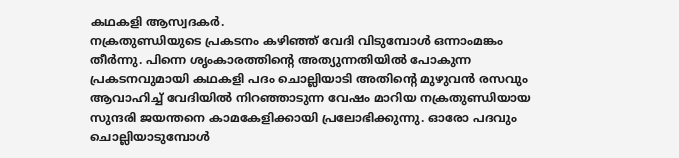കഥകളി ആസ്വദകർ.
നക്രതുണ്ഡിയുടെ പ്രകടനം കഴിഞ്ഞ് വേദി വിടുമ്പോൾ ഒന്നാംമങ്കം തീർന്നു. പിന്നെ ശൃംകാരത്തിൻ്റെ അത്യുന്നതിയിൽ പോകുന്ന പ്രകടനവുമായി കഥകളി പദം ചൊല്ലിയാടി അതിൻ്റെ മുഴുവൻ രസവും ആവാഹിച്ച് വേദിയിൽ നിറഞ്ഞാടുന്ന വേഷം മാറിയ നക്രതുണ്ഡിയായ സുന്ദരി ജയന്തനെ കാമകേളിക്കായി പ്രലോഭിക്കുന്നു. ഓരോ പദവും ചൊല്ലിയാടുമ്പോൾ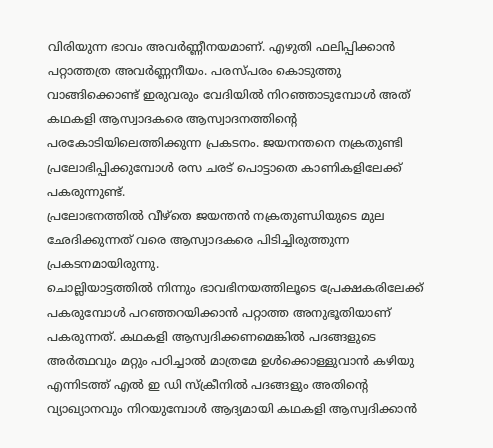വിരിയുന്ന ഭാവം അവർണ്ണീനയമാണ്. എഴുതി ഫലിപ്പിക്കാൻ പറ്റാത്തത്ര അവർണ്ണനീയം. പരസ്പരം കൊടുത്തു വാങ്ങിക്കൊണ്ട് ഇരുവരും വേദിയിൽ നിറഞ്ഞാടുമ്പോൾ അത് കഥകളി ആസ്വാദകരെ ആസ്വാദനത്തിൻ്റെ പരകോടിയിലെത്തിക്കുന്ന പ്രകടനം. ജയനന്തനെ നക്രതുണ്ടി പ്രലോഭിപ്പിക്കുമ്പോൾ രസ ചരട് പൊട്ടാതെ കാണികളിലേക്ക് പകരുന്നുണ്ട്.
പ്രലോഭനത്തിൽ വീഴ്തെ ജയന്തൻ നക്രതുണ്ഡിയുടെ മുല ഛേദിക്കുന്നത് വരെ ആസ്വാദകരെ പിടിച്ചിരുത്തുന്ന പ്രകടനമായിരുന്നു.
ചൊല്ലിയാട്ടത്തിൽ നിന്നും ഭാവഭിനയത്തിലൂടെ പ്രേക്ഷകരിലേക്ക് പകരുമ്പോൾ പറഞ്ഞറയിക്കാൻ പറ്റാത്ത അനുഭൂതിയാണ് പകരുന്നത്. കഥകളി ആസ്വദിക്കണമെങ്കിൽ പദങ്ങളുടെ അർത്ഥവും മറ്റും പഠിച്ചാൽ മാത്രമേ ഉൾക്കൊള്ളുവാൻ കഴിയു എന്നിടത്ത് എൽ ഇ ഡി സ്ക്രീനിൽ പദങ്ങളും അതിൻ്റെ വ്യാഖ്യാനവും നിറയുമ്പോൾ ആദ്യമായി കഥകളി ആസ്വദിക്കാൻ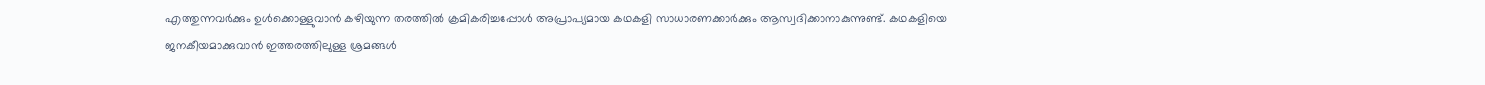എത്തുന്നവർക്കും ഉൾക്കൊള്ളുവാൻ കഴിയുന്ന തരത്തിൽ ക്രമികരിച്ചപ്പോൾ അപ്രാപ്യമായ കഥകളി സാധാരണക്കാർക്കും ആസ്വദിക്കാനാകുന്നുണ്ട്. കഥകളിയെ ജനകീയമാക്കുവാൻ ഇത്തരത്തിലുള്ള ശ്രമങ്ങൾ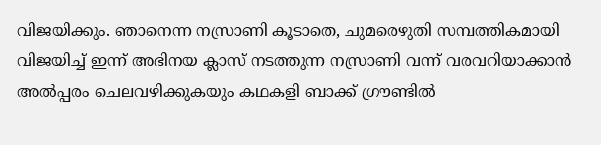വിജയിക്കും. ഞാനെന്ന നസ്രാണി കൂടാതെ, ചുമരെഴുതി സമ്പത്തികമായി വിജയിച്ച് ഇന്ന് അഭിനയ ക്ലാസ് നടത്തുന്ന നസ്രാണി വന്ന് വരവറിയാക്കാൻ അൽപ്പരം ചെലവഴിക്കുകയും കഥകളി ബാക്ക് ഗ്രൗണ്ടിൽ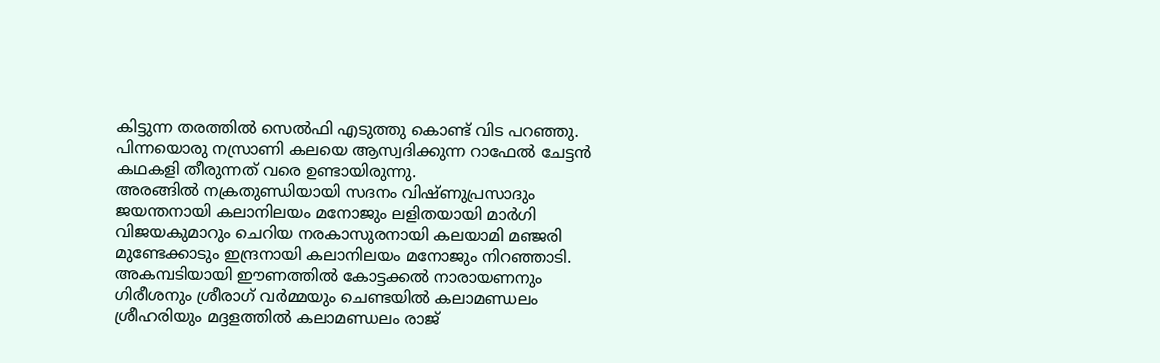കിട്ടുന്ന തരത്തിൽ സെൽഫി എടുത്തു കൊണ്ട് വിട പറഞ്ഞു. പിന്നയൊരു നസ്രാണി കലയെ ആസ്വദിക്കുന്ന റാഫേൽ ചേട്ടൻ കഥകളി തീരുന്നത് വരെ ഉണ്ടായിരുന്നു.
അരങ്ങിൽ നക്രതുണ്ഡിയായി സദനം വിഷ്ണുപ്രസാദും ജയന്തനായി കലാനിലയം മനോജും ലളിതയായി മാർഗി വിജയകുമാറും ചെറിയ നരകാസുരനായി കലയാമി മഞ്ജരി മുണ്ടേക്കാടും ഇന്ദ്രനായി കലാനിലയം മനോജും നിറഞ്ഞാടി. അകമ്പടിയായി ഈണത്തിൽ കോട്ടക്കൽ നാരായണനും ഗിരീശനും ശ്രീരാഗ് വർമ്മയും ചെണ്ടയിൽ കലാമണ്ഡലം ശ്രീഹരിയും മദ്ദളത്തിൽ കലാമണ്ഡലം രാജ്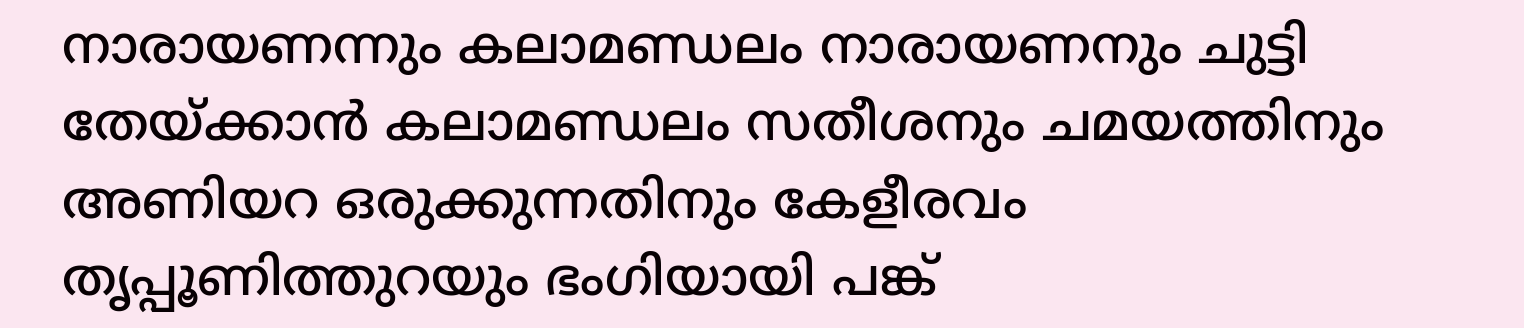നാരായണന്നും കലാമണ്ഡലം നാരായണനും ചുട്ടി തേയ്ക്കാൻ കലാമണ്ഡലം സതീശനും ചമയത്തിനും അണിയറ ഒരുക്കുന്നതിനും കേളീരവം തൃപ്പൂണിത്തുറയും ഭംഗിയായി പങ്ക്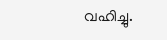വഹിച്ചു.